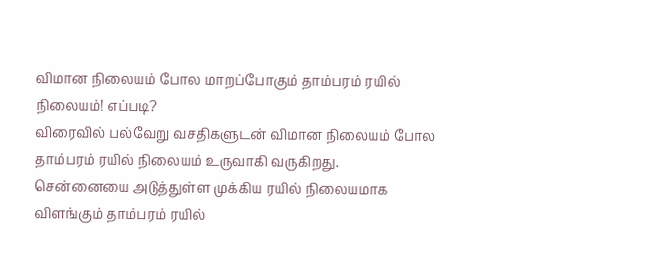விமான நிலையம் போல மாறப்போகும் தாம்பரம் ரயில் நிலையம்! எப்படி?
விரைவில் பல்வேறு வசதிகளுடன் விமான நிலையம் போல தாம்பரம் ரயில் நிலையம் உருவாகி வருகிறது.
சென்னையை அடுத்துள்ள முக்கிய ரயில் நிலையமாக விளங்கும் தாம்பரம் ரயில்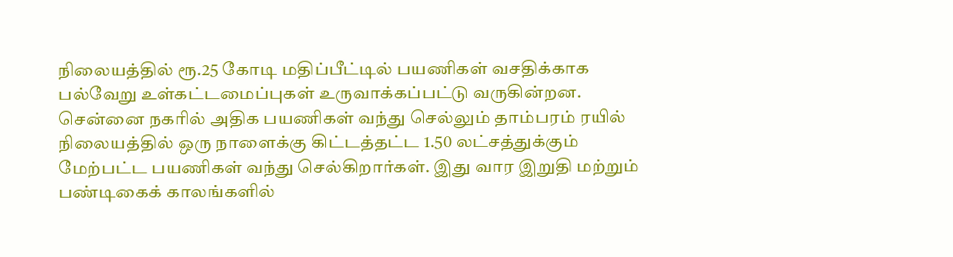நிலையத்தில் ரூ.25 கோடி மதிப்பீட்டில் பயணிகள் வசதிக்காக பல்வேறு உள்கட்டமைப்புகள் உருவாக்கப்பட்டு வருகின்றன.
சென்னை நகரில் அதிக பயணிகள் வந்து செல்லும் தாம்பரம் ரயில் நிலையத்தில் ஒரு நாளைக்கு கிட்டத்தட்ட 1.50 லட்சத்துக்கும் மேற்பட்ட பயணிகள் வந்து செல்கிறார்கள். இது வார இறுதி மற்றும் பண்டிகைக் காலங்களில்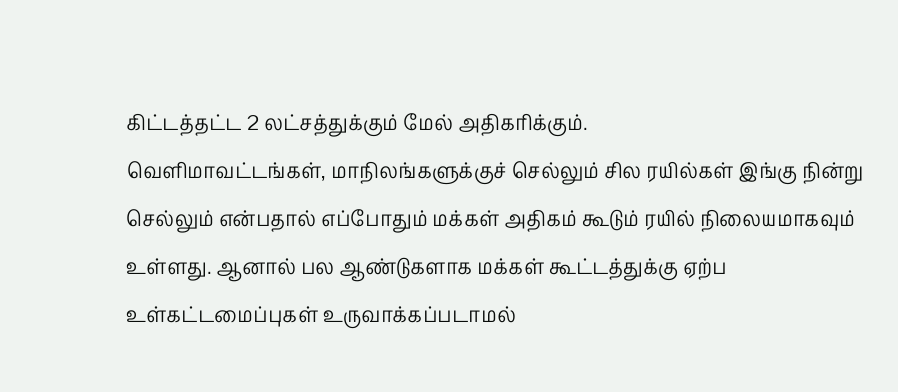கிட்டத்தட்ட 2 லட்சத்துக்கும் மேல் அதிகரிக்கும்.
வெளிமாவட்டங்கள், மாநிலங்களுக்குச் செல்லும் சில ரயில்கள் இங்கு நின்று செல்லும் என்பதால் எப்போதும் மக்கள் அதிகம் கூடும் ரயில் நிலையமாகவும் உள்ளது. ஆனால் பல ஆண்டுகளாக மக்கள் கூட்டத்துக்கு ஏற்ப உள்கட்டமைப்புகள் உருவாக்கப்படாமல்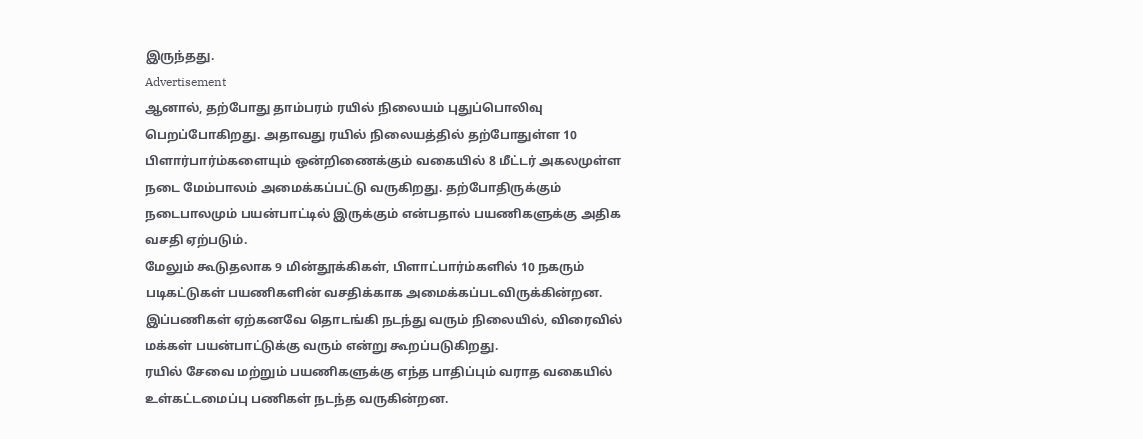இருந்தது.
Advertisement
ஆனால், தற்போது தாம்பரம் ரயில் நிலையம் புதுப்பொலிவு பெறப்போகிறது. அதாவது ரயில் நிலையத்தில் தற்போதுள்ள 10 பிளார்பார்ம்களையும் ஒன்றிணைக்கும் வகையில் 8 மீட்டர் அகலமுள்ள நடை மேம்பாலம் அமைக்கப்பட்டு வருகிறது. தற்போதிருக்கும் நடைபாலமும் பயன்பாட்டில் இருக்கும் என்பதால் பயணிகளுக்கு அதிக வசதி ஏற்படும்.
மேலும் கூடுதலாக 9 மின்தூக்கிகள், பிளாட்பார்ம்களில் 10 நகரும் படிகட்டுகள் பயணிகளின் வசதிக்காக அமைக்கப்படவிருக்கின்றன. இப்பணிகள் ஏற்கனவே தொடங்கி நடந்து வரும் நிலையில், விரைவில் மக்கள் பயன்பாட்டுக்கு வரும் என்று கூறப்படுகிறது.
ரயில் சேவை மற்றும் பயணிகளுக்கு எந்த பாதிப்பும் வராத வகையில் உள்கட்டமைப்பு பணிகள் நடந்த வருகின்றன.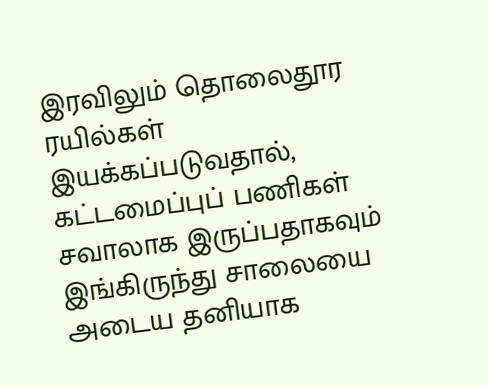இரவிலும் தொலைதூர ரயில்கள் இயக்கப்படுவதால், கட்டமைப்புப் பணிகள் சவாலாக இருப்பதாகவும் இங்கிருந்து சாலையை அடைய தனியாக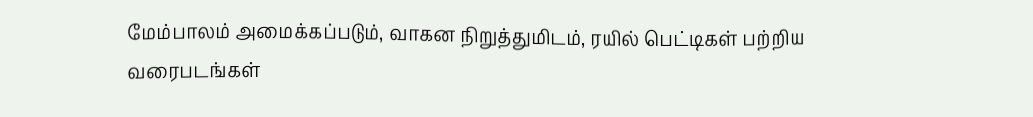மேம்பாலம் அமைக்கப்படும், வாகன நிறுத்துமிடம், ரயில் பெட்டிகள் பற்றிய வரைபடங்கள்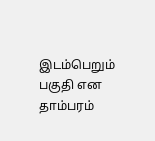இடம்பெறும் பகுதி என தாம்பரம்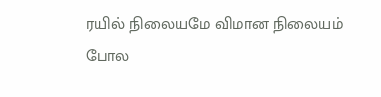ரயில் நிலையமே விமான நிலையம் போல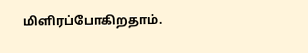மிளிரப்போகிறதாம்.